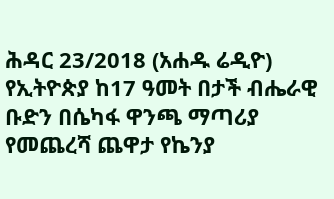ሕዳር 23/2018 (አሐዱ ሬዲዮ) የኢትዮጵያ ከ17 ዓመት በታች ብሔራዊ ቡድን በሴካፋ ዋንጫ ማጣሪያ የመጨረሻ ጨዋታ የኬንያ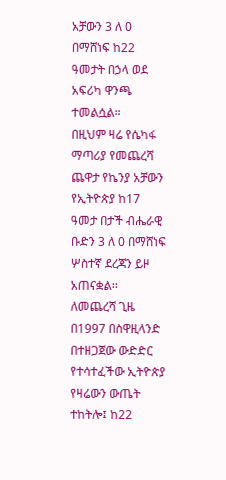አቻውን 3 ለ 0 በማሸነፍ ከ22 ዓመታት በኃላ ወደ አፍሪካ ዋንጫ ተመልሷል።
በዚህም ዛሬ የሴካፋ ማጣሪያ የመጨረሻ ጨዋታ የኬንያ አቻውን የኢትዮጵያ ከ17 ዓመታ በታች ብሔራዊ ቡድን 3 ለ 0 በማሸነፍ ሦስተኛ ደረጃን ይዞ አጠናቋል፡፡
ለመጨረሻ ጊዜ በ1997 በስዋዚላንድ በተዘጋጀው ውድድር የተሳተፈችው ኢትዮጵያ የዛሬውን ውጤት ተከትሎ፤ ከ22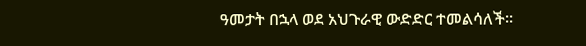ዓመታት በኋላ ወደ አህጉራዊ ውድድር ተመልሳለች።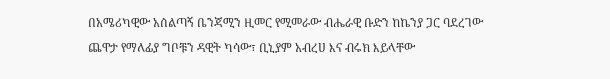በአሜሪካዊው አሰልጣኝ ቤንጃሚን ዚመር የሚመራው ብሔራዊ ቡድን ከኬንያ ጋር ባደረገው ጨዋታ የማለፊያ ግቦቹን ዳዊት ካሳው፣ ቢኒያም አብረሀ እና ብሩክ እይላቸው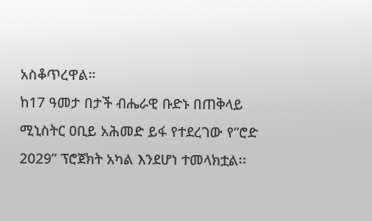አስቆጥረዋል።
ከ17 ዓመታ በታች ብሔራዊ ቡድኑ በጠቅላይ ሚኒስትር ዐቢይ አሕመድ ይፋ የተደረገው የ”ሮድ 2029” ፕሮጀክት አካል እንደሆነ ተመላክቷል፡፡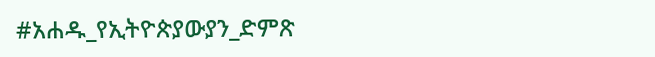#አሐዱ_የኢትዮጵያውያን_ድምጽ